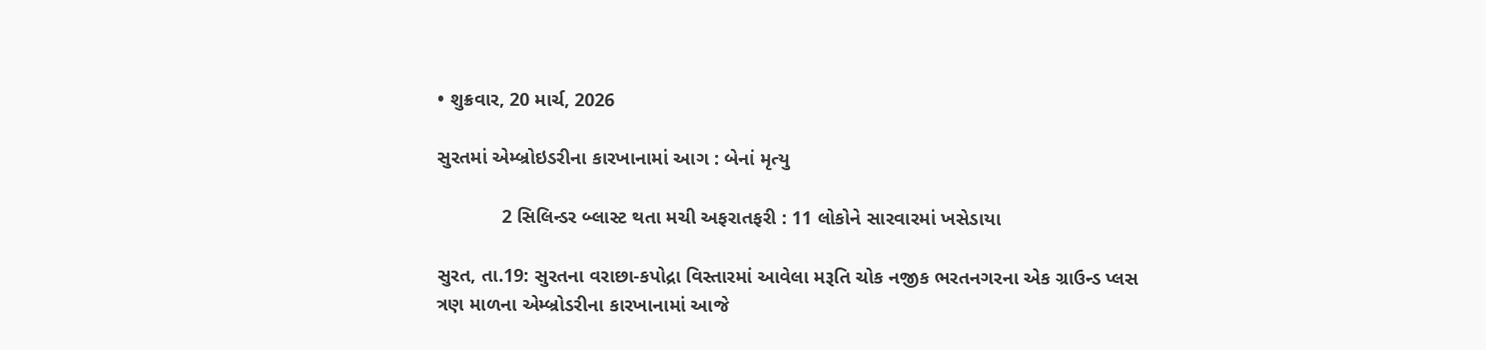• શુક્રવાર, 20 માર્ચ, 2026

સુરતમાં એમ્બ્રોઇડરીના કારખાનામાં આગ : બેનાં મૃત્યુ

            2 સિલિન્ડર બ્લાસ્ટ થતા મચી અફરાતફરી : 11 લોકોને સારવારમાં ખસેડાયા

સુરત, તા.19: સુરતના વરાછા-કપોદ્રા વિસ્તારમાં આવેલા મરૂતિ ચોક નજીક ભરતનગરના એક ગ્રાઉન્ડ પ્લસ ત્રણ માળના એમ્બ્રોડરીના કારખાનામાં આજે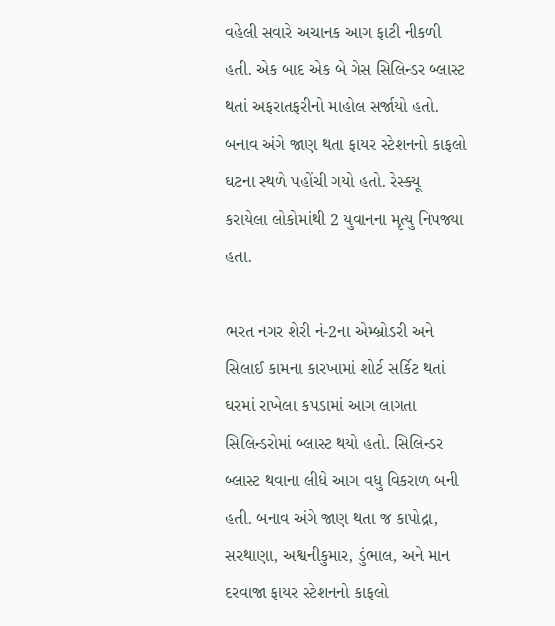વહેલી સવારે અચાનક આગ ફાટી નીકળી હતી. એક બાદ એક બે ગેસ સિલિન્ડર બ્લાસ્ટ થતાં અફરાતફરીનો માહોલ સર્જાયો હતો. બનાવ અંગે જાણ થતા ફાયર સ્ટેશનનો કાફલો ઘટના સ્થળે પહોંચી ગયો હતો. રેસ્ક્યૂ કરાયેલા લોકોમાંથી 2 યુવાનના મૃત્યુ નિપજ્યા હતા.

ભરત નગર શેરી નં-2ના એમ્બ્રોડરી અને સિલાઈ કામના કારખામાં શોર્ટ સર્કિટ થતાં ઘરમાં રાખેલા કપડામાં આગ લાગતા સિલિન્ડરોમાં બ્લાસ્ટ થયો હતો. સિલિન્ડર બ્લાસ્ટ થવાના લીધે આગ વધુ વિકરાળ બની હતી. બનાવ અંગે જાણ થતા જ કાપોદ્રા, સરથાણા, અશ્વનીકુમાર, ડુંભાલ, અને માન દરવાજા ફાયર સ્ટેશનનો કાફલો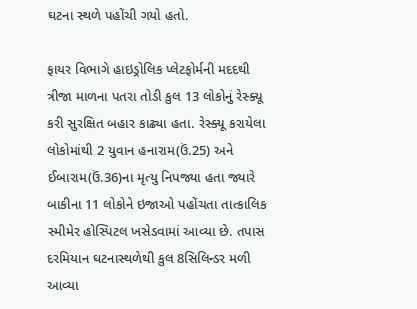ઘટના સ્થળે પહોંચી ગયો હતો.

ફાયર વિભાગે હાઇડ્રોલિક પ્લેટફોર્મની મદદથી ત્રીજા માળના પતરા તોડી કુલ 13 લોકોનું રેસ્ક્યૂ કરી સુરક્ષિત બહાર કાઢ્યા હતા. રેસ્ક્યૂ કરાયેલા લોકોમાંથી 2 યુવાન હનારામ(ઉં.25) અને ઈબારામ(ઉં.36)ના મૃત્યુ નિપજ્યા હતા જ્યારે બાકીના 11 લોકોને ઇજાઓ પહોંચતા તાત્કાલિક સ્મીમેર હોસ્પિટલ ખસેડવામાં આવ્યા છે. તપાસ દરમિયાન ઘટનાસ્થળેથી કુલ 8સિલિન્ડર મળી આવ્યા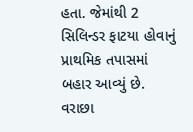હતા. જેમાંથી 2 સિલિન્ડર ફાટયા હોવાનું પ્રાથમિક તપાસમાં બહાર આવ્યું છે. વરાછા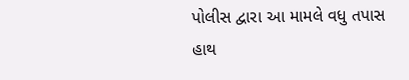પોલીસ દ્વારા આ મામલે વધુ તપાસ હાથ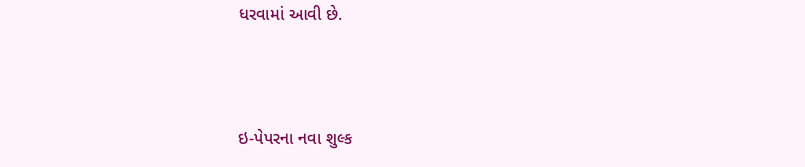ધરવામાં આવી છે.



ઇ-પેપરના નવા શુલ્ક